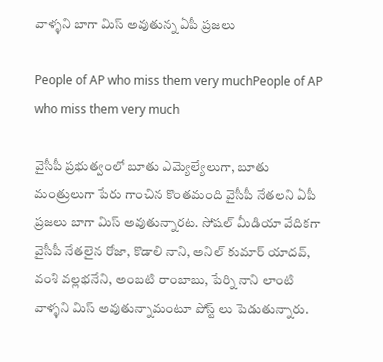వాళ్ళని బాగా మిస్ అవుతున్న ఏపీ ప్రజలు

People of AP who miss them very muchPeople of AP who miss them very much

వైసీపీ ప్రభుత్వంలో బూతు ఎమ్యెల్యేలుగా, బూతు మంత్రులుగా పేరు గాంచిన కొంతమంది వైసీపీ నేతలని ఏపీ ప్రజలు బాగా మిస్ అవుతున్నారట. సోషల్ మీడియా వేదికగా వైసీపీ నేతలైన రోజా, కొడాలి నాని, అనిల్ కుమార్ యాదవ్, వంశి వల్లభనేని, అంబటి రాంబాబు, పేర్ని నాని లాంటి వాళ్ళని మిస్ అవుతున్నామంటూ పోస్ట్ లు పెడుతున్నారు.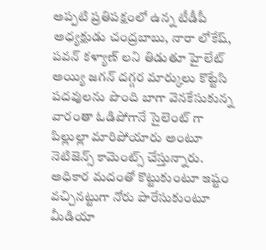అప్పటి ప్రతిపక్షంలో ఉన్న టీడీపీ అధ్యక్షుడు చంద్రబాబు, నారా లోకేష్, పవన్ కళ్యాణ్ లని తిడుతూ హైలేట్ అయ్యి జగన్ దగ్గర మార్కులు కొట్టేసి పదవులను పొంది బాగా వెనకేసుకున్న వారంతా ఓడిపోగానే సైలెంట్ గా పిల్లుల్లా మారిపోయారు అంటూ నెటిజెన్స్ కామెంట్స్ చేస్తున్నారు. అధికార మదంతో కొట్టుకుంటూ ఇష్టం వచ్చినట్టుగా నోరు పారేసుకుంటూ మీడియా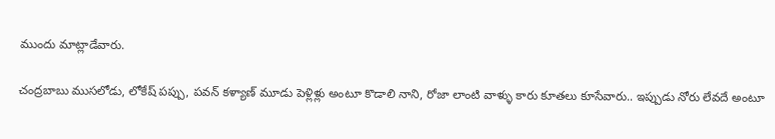ముందు మాట్లాడేవారు.

చంద్రబాబు ముసలోడు, లోకేష్ పప్పు, పవన్ కళ్యాణ్ మూడు పెళ్లిళ్లు అంటూ కొడాలి నాని, రోజా లాంటి వాళ్ళు కారు కూతలు కూసేవారు.. ఇప్పుడు నోరు లేవదే అంటూ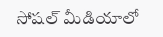సోషల్ మీడియాలో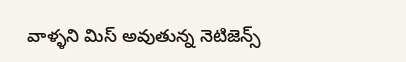వాళ్ళని మిస్ అవుతున్న నెటిజెన్స్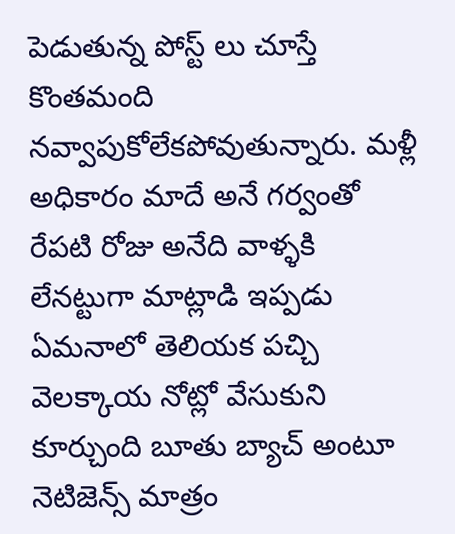పెడుతున్న పోస్ట్ లు చూస్తే కొంతమంది నవ్వాపుకోలేకపోవుతున్నారు. మళ్లీ అధికారం మాదే అనే గర్వంతో రేపటి రోజు అనేది వాళ్ళకి లేనట్టుగా మాట్లాడి ఇప్పడు ఏమనాలో తెలియక పచ్చి వెలక్కాయ నోట్లో వేసుకుని కూర్చుంది బూతు బ్యాచ్ అంటూ నెటిజెన్స్ మాత్రం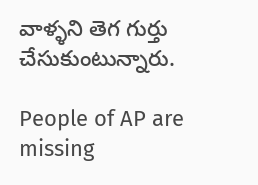వాళ్ళని తెగ గుర్తు చేసుకుంటున్నారు.

People of AP are missing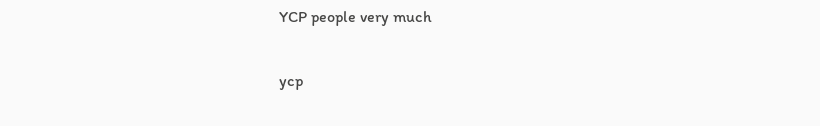YCP people very much

ycp